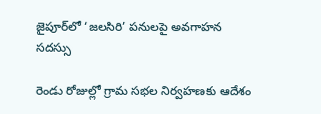జైపూర్‌లో ‘జలసిరి’ పనులపై అవగాహన సదస్సు

రెండు రోజుల్లో గ్రామ సభల నిర్వహణకు ఆదేశం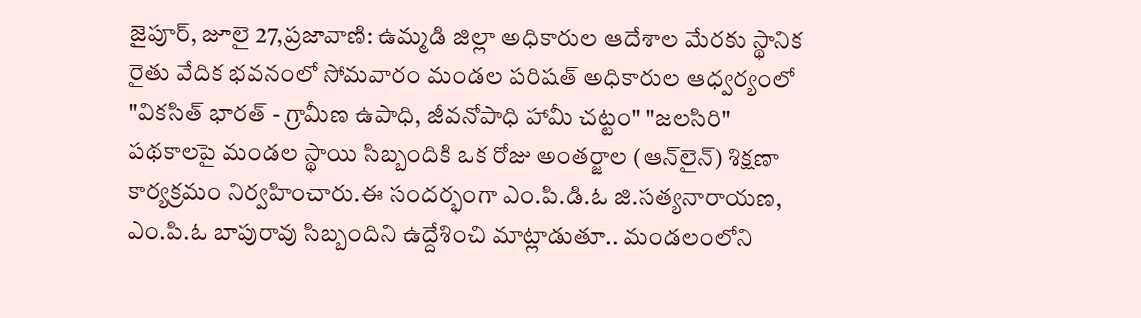జైపూర్, జూలై 27,ప్రజావాణి: ఉమ్మడి జిల్లా అధికారుల ఆదేశాల మేరకు స్థానిక రైతు వేదిక భవనంలో సోమవారం మండల పరిషత్ అధికారుల ఆధ్వర్యంలో "వికసిత్ భారత్ - గ్రామీణ ఉపాధి, జీవనోపాధి హామీ చట్టం" "జలసిరి" పథకాలపై మండల స్థాయి సిబ్బందికి ఒక రోజు అంతర్జాల (ఆన్‌లైన్) శిక్షణా కార్యక్రమం నిర్వహించారు.ఈ సందర్భంగా ఎం.పి.డి.ఓ జి.సత్యనారాయణ, ఎం.పి.ఓ బాపురావు సిబ్బందిని ఉద్దేశించి మాట్లాడుతూ.. మండలంలోని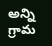అన్ని గ్రామ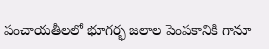పంచాయతీలలో భూగర్భ జలాల పెంపకానికి గానూ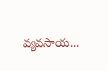వ్యవసాయ...